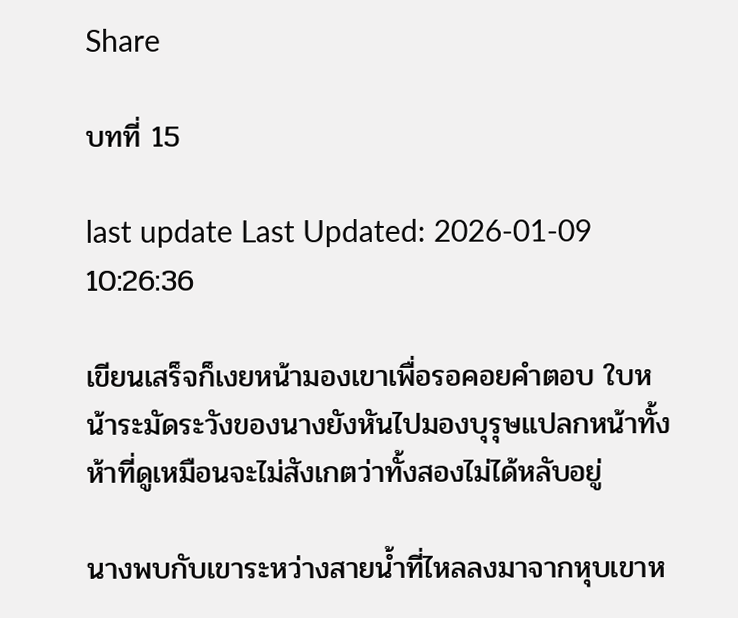Share

บทที่ 15

last update Last Updated: 2026-01-09 10:26:36

เขียนเสร็จก็เงยหน้ามองเขาเพื่อรอคอยคำตอบ ใบหน้าระมัดระวังของนางยังหันไปมองบุรุษแปลกหน้าทั้งห้าที่ดูเหมือนจะไม่สังเกตว่าทั้งสองไม่ได้หลับอยู่

นางพบกับเขาระหว่างสายน้ำที่ไหลลงมาจากหุบเขาห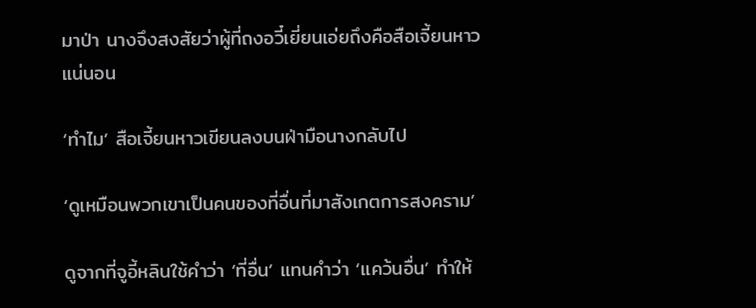มาป่า นางจึงสงสัยว่าผู้ที่ถงอวี๋เยี่ยนเอ่ยถึงคือสือเจี้ยนหาวแน่นอน

‘ทำไม’ สือเจี้ยนหาวเขียนลงบนฝ่ามือนางกลับไป

‘ดูเหมือนพวกเขาเป็นคนของที่อื่นที่มาสังเกตการสงคราม’

ดูจากที่จูอี้หลินใช้คำว่า ‘ที่อื่น’ แทนคำว่า ‘แคว้นอื่น’ ทำให้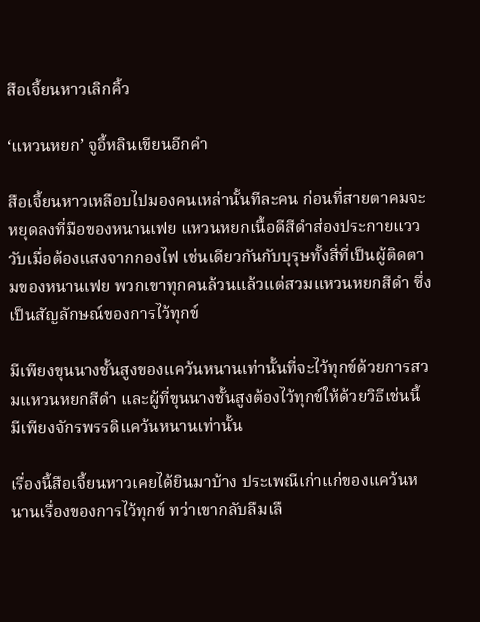สือเจี้ยนหาวเลิกคิ้ว

‘แหวนหยก’ จูอี้หลินเขียนอีกคำ

สือเจี้ยนหาวเหลือบไปมองคนเหล่านั้นทีละคน ก่อนที่สายตาคมจะหยุดลงที่มือของหนานเฟย แหวนหยกเนื้อดีสีดำส่องประกายแวววับเมื่อต้องแสงจากกองไฟ เช่นเดียวกันกับบุรุษทั้งสี่ที่เป็นผู้ติดตามของหนานเฟย พวกเขาทุกคนล้วนแล้วแต่สวมแหวนหยกสีดำ ซึ่งเป็นสัญลักษณ์ของการไว้ทุกข์

มีเพียงขุนนางชั้นสูงของแคว้นหนานเท่านั้นที่จะไว้ทุกข์ด้วยการสวมแหวนหยกสีดำ และผู้ที่ขุนนางชั้นสูงต้องไว้ทุกข์ให้ด้วยวิธีเช่นนี้ มีเพียงจักรพรรดิแคว้นหนานเท่านั้น

เรื่องนี้สือเจี้ยนหาวเคยได้ยินมาบ้าง ประเพณีเก่าแก่ของแคว้นหนานเรื่องของการไว้ทุกข์ ทว่าเขากลับลืมเลื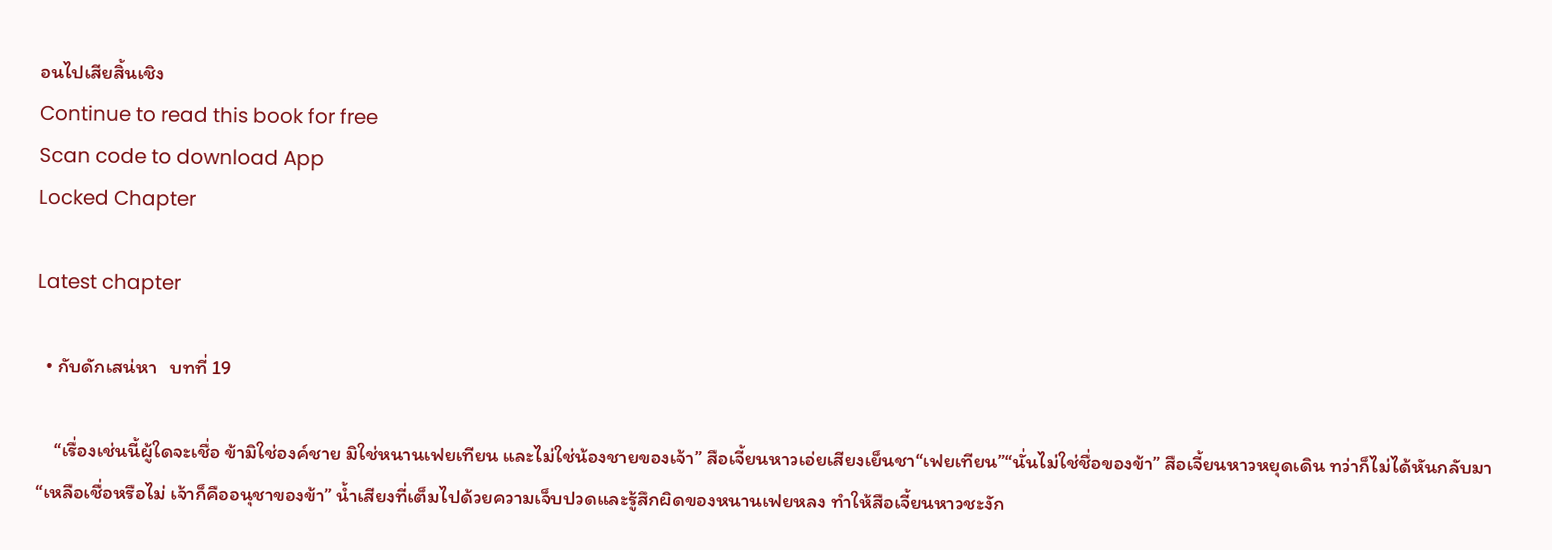อนไปเสียสิ้นเชิง
Continue to read this book for free
Scan code to download App
Locked Chapter

Latest chapter

  • กับดักเสน่หา   บทที่ 19

    “เรื่องเช่นนี้ผู้ใดจะเชื่อ ข้ามิใช่องค์ชาย มิใช่หนานเฟยเทียน และไม่ใช่น้องชายของเจ้า” สือเจี้ยนหาวเอ่ยเสียงเย็นชา“เฟยเทียน”“นั่นไม่ใช่ชื่อของข้า” สือเจี้ยนหาวหยุดเดิน ทว่าก็ไม่ได้หันกลับมา“เหลือเชื่อหรือไม่ เจ้าก็คืออนุชาของข้า” น้ำเสียงที่เต็มไปด้วยความเจ็บปวดและรู้สึกผิดของหนานเฟยหลง ทำให้สือเจี้ยนหาวชะงัก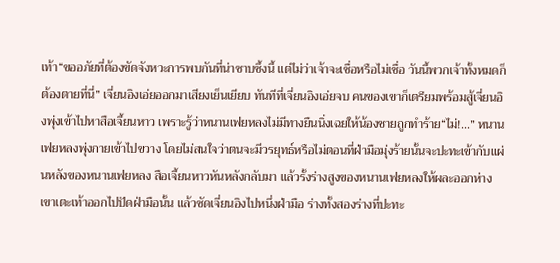เท้า“ขออภัยที่ต้องขัดจังหวะการพบกันที่น่าซาบซึ้งนี้ แต่ไม่ว่าเจ้าจะเชื่อหรือไม่เชื่อ วันนี้พวกเจ้าทั้งหมดก็ต้องตายที่นี่” เจี่ยนอิงเอ่ยออกมาเสียงเย็นเยียบ ทันทีที่เจี่ยนอิงเอ่ยจบ คนของเขาก็เตรียมพร้อมสู้เจี่ยนอิงพุ่งเข้าไปหาสือเจี้ยนหาว เพราะรู้ว่าหนานเฟยหลงไม่มีทางยืนนิ่งเฉยให้น้องชายถูกทำร้าย“ไม่!...” หนานเฟยหลงพุ่งกายเข้าไปขวาง โดยไม่สนใจว่าตนจะมีวรยุทธ์หรือไม่ตอนที่ฝ่ามือมุ่งร้ายนั้นจะปะทะเข้ากับแผ่นหลังของหนานเฟยหลง สือเจี้ยนหาวหันหลังกลับมา แล้วรั้งร่างสูงของหนานเฟยหลงให้ผละออกห่าง เขาเตะเท้าออกไปปัดฝ่ามือนั้น แล้วซัดเจี่ยนอิงไปหนึ่งฝ่ามือ ร่างทั้งสองร่างที่ปะทะ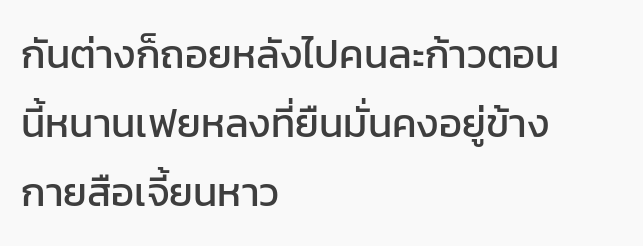กันต่างก็ถอยหลังไปคนละก้าวตอนนี้หนานเฟยหลงที่ยืนมั่นคงอยู่ข้างกายสือเจี้ยนหาว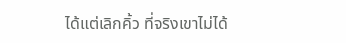ได้แต่เลิกคิ้ว ที่จริงเขาไม่ได้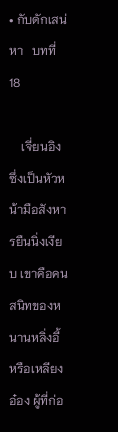• กับดักเสน่หา   บทที่ 18

    เจี่ยนอิงซึ่งเป็นหัวหน้ามือสังหารยืนนิ่งเงียบ เขาคือคนสนิทของหนานหลิ่งอี้ หรือเหลียงอ๋อง ผู้ที่ก่อ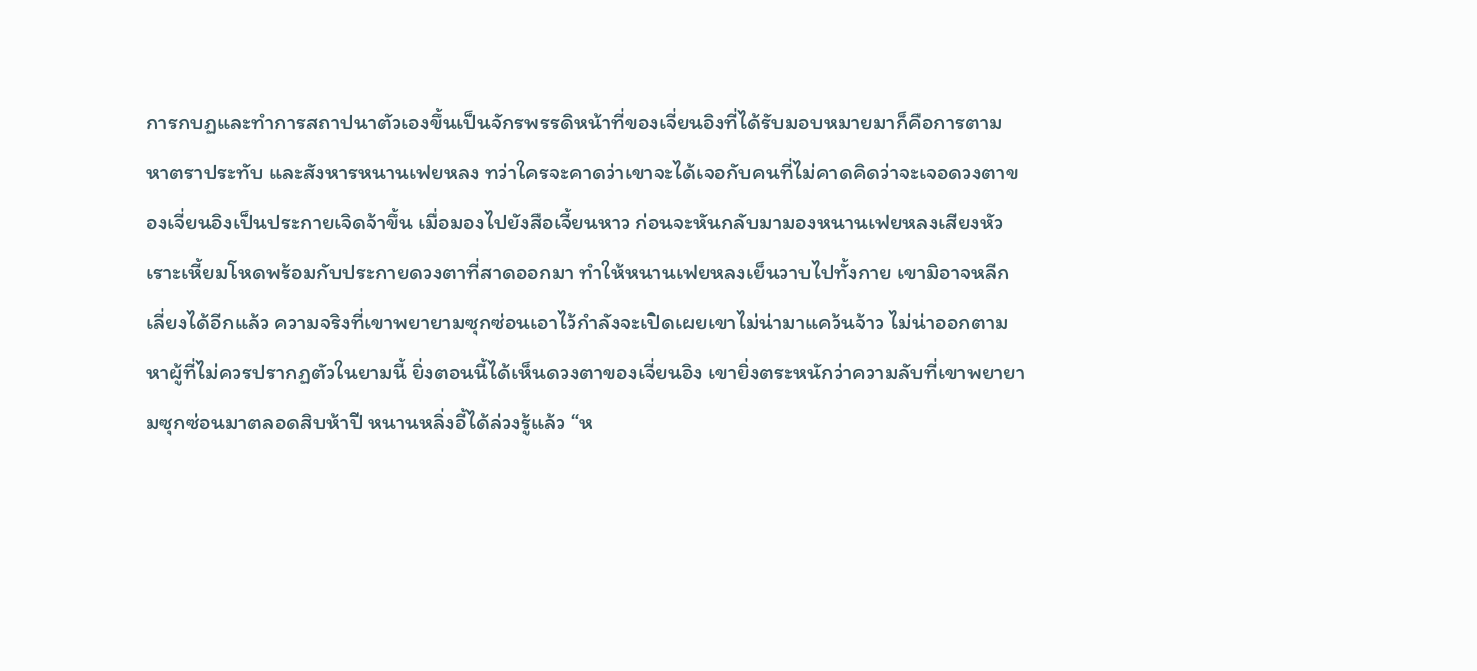การกบฏและทำการสถาปนาตัวเองขึ้นเป็นจักรพรรดิหน้าที่ของเจี่ยนอิงที่ได้รับมอบหมายมาก็คือการตามหาตราประทับ และสังหารหนานเฟยหลง ทว่าใครจะคาดว่าเขาจะได้เจอกับคนที่ไม่คาดคิดว่าจะเจอดวงตาของเจี่ยนอิงเป็นประกายเจิดจ้าขึ้น เมื่อมองไปยังสือเจี้ยนหาว ก่อนจะหันกลับมามองหนานเฟยหลงเสียงหัวเราะเหี้ยมโหดพร้อมกับประกายดวงตาที่สาดออกมา ทำให้หนานเฟยหลงเย็นวาบไปทั้งกาย เขามิอาจหลีกเลี่ยงได้อีกแล้ว ความจริงที่เขาพยายามซุกซ่อนเอาไว้กำลังจะเปิดเผยเขาไม่น่ามาแคว้นจ้าว ไม่น่าออกตามหาผู้ที่ไม่ควรปรากฏตัวในยามนี้ ยิ่งตอนนี้ได้เห็นดวงตาของเจี่ยนอิง เขายิ่งตระหนักว่าความลับที่เขาพยายามซุกซ่อนมาตลอดสิบห้าปี หนานหลิ่งอี้ได้ล่วงรู้แล้ว “ห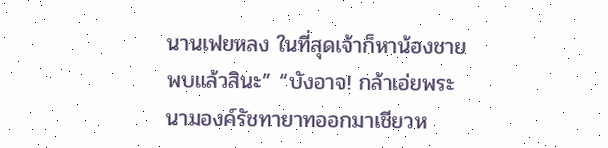นานเฟยหลง ในที่สุดเจ้าก็หาน้องชายพบแล้วสินะ” “บังอาจ! กล้าเอ่ยพระนามองค์รัชทายาทออกมาเชียวห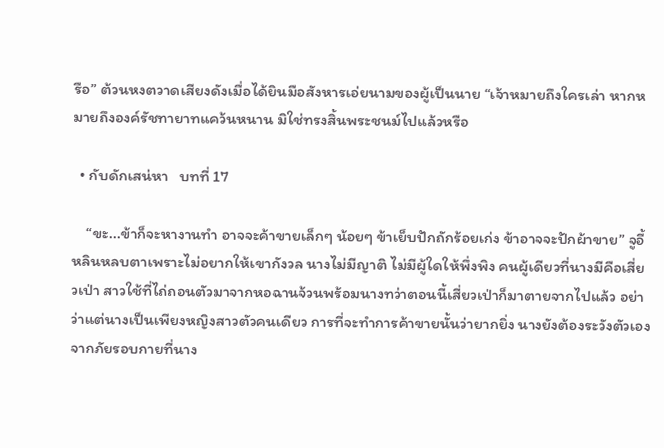รือ” ต้วนหงตวาดเสียงดังเมื่อได้ยินมือสังหารเอ่ยนามของผู้เป็นนาย “เจ้าหมายถึงใครเล่า หากหมายถึงองค์รัชทายาทแคว้นหนาน มิใช่ทรงสิ้นพระชนม์ไปแล้วหรือ

  • กับดักเสน่หา   บทที่ 17

    “ขะ...ข้าก็จะหางานทำ อาจจะค้าขายเล็กๆ น้อยๆ ข้าเย็บปักถักร้อยเก่ง ข้าอาจจะปักผ้าขาย” จูอี้หลินหลบตาเพราะไม่อยากให้เขากังวล นางไม่มีญาติ ไม่มีผู้ใดให้พึ่งพิง คนผู้เดียวที่นางมีคือเสี่ยวเป่า สาวใช้ที่ไถ่ถอนตัวมาจากหอฉานจ้วนพร้อมนางทว่าตอนนี้เสี่ยวเป่าก็มาตายจากไปแล้ว อย่าว่าแต่นางเป็นเพียงหญิงสาวตัวคนเดียว การที่จะทำการค้าขายนั้นว่ายากยิ่ง นางยังต้องระวังตัวเองจากภัยรอบกายที่นาง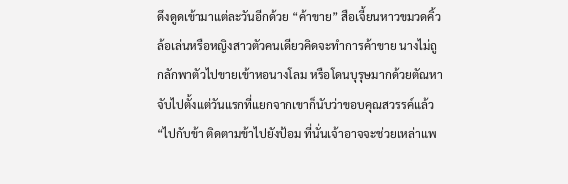ดึงดูดเข้ามาแต่ละวันอีกด้วย “ค้าขาย” สือเจี้ยนหาวขมวดคิ้วล้อเล่นหรือหญิงสาวตัวคนเดียวคิดจะทำการค้าขาย นางไม่ถูกลักพาตัวไปขายเข้าหอนางโลม หรือโดนบุรุษมากด้วยตัณหาจับไปตั้งแต่วันแรกที่แยกจากเขาก็นับว่าขอบคุณสวรรค์แล้ว“ไปกับข้า ติดตามข้าไปยังป้อม ที่นั่นเจ้าอาจจะช่วยเหล่าแพ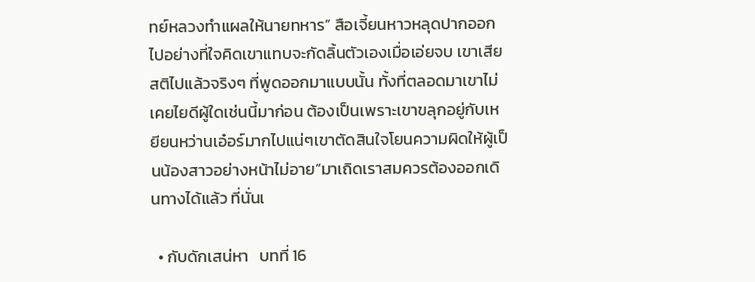ทย์หลวงทำแผลให้นายทหาร” สือเจี้ยนหาวหลุดปากออกไปอย่างที่ใจคิดเขาแทบจะกัดลิ้นตัวเองเมื่อเอ่ยจบ เขาเสียสติไปแล้วจริงๆ ที่พูดออกมาแบบนั้น ทั้งที่ตลอดมาเขาไม่เคยไยดีผู้ใดเช่นนี้มาก่อน ต้องเป็นเพราะเขาขลุกอยู่กับเหยียนหว่านเอ๋อร์มากไปแน่ๆเขาตัดสินใจโยนความผิดให้ผู้เป็นน้องสาวอย่างหน้าไม่อาย“มาเถิดเราสมควรต้องออกเดินทางได้แล้ว ที่นั่นเ

  • กับดักเสน่หา   บทที่ 16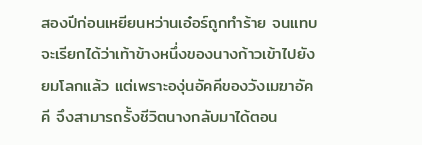สองปีก่อนเหยียนหว่านเอ๋อร์ถูกทำร้าย จนแทบจะเรียกได้ว่าเท้าข้างหนึ่งของนางก้าวเข้าไปยังยมโลกแล้ว แต่เพราะองุ่นอัคคีของวังเมฆาอัคคี จึงสามารถรั้งชีวิตนางกลับมาได้ตอน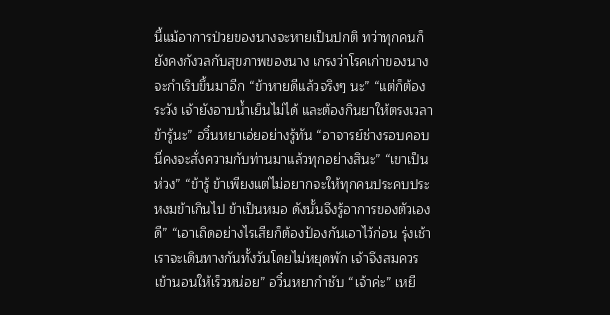นี้แม้อาการป่วยของนางจะหายเป็นปกติ ทว่าทุกคนก็ยังคงกังวลกับสุขภาพของนาง เกรงว่าโรคเก่าของนางจะกำเริบขึ้นมาอีก “ข้าหายดีแล้วจริงๆ นะ” “แต่ก็ต้องระวัง เจ้ายังอาบน้ำเย็นไม่ได้ และต้องกินยาให้ตรงเวลา ข้ารู้นะ” อวิ๋นหยาเอ่ยอย่างรู้ทัน “อาจารย์ช่างรอบคอบ นี่คงจะสั่งความกับท่านมาแล้วทุกอย่างสินะ” “เขาเป็นห่วง” “ข้ารู้ ข้าเพียงแต่ไม่อยากจะให้ทุกคนประคบประหงมข้าเกินไป ข้าเป็นหมอ ดังนั้นจึงรู้อาการของตัวเองดี” “เอาเถิดอย่างไรเสียก็ต้องป้องกันเอาไว้ก่อน รุ่งเช้าเราจะเดินทางกันทั้งวันโดยไม่หยุดพัก เจ้าจึงสมควรเข้านอนให้เร็วหน่อย” อวิ๋นหยากำชับ “เจ้าค่ะ” เหยี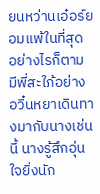ยนหว่านเอ๋อร์ยอมแพ้ในที่สุด อย่างไรก็ตาม มีพี่สะใภ้อย่างอวิ๋นหยาเดินทางมากับนางเช่นนี้ นางรู้สึกอุ่นใจยิ่งนัก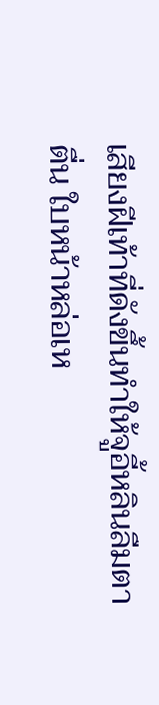เสียงฝีเท้าที่ดังขึ้นทำให้จูอี้หลินลืมตาตื่น ใบหน้าหล่อเห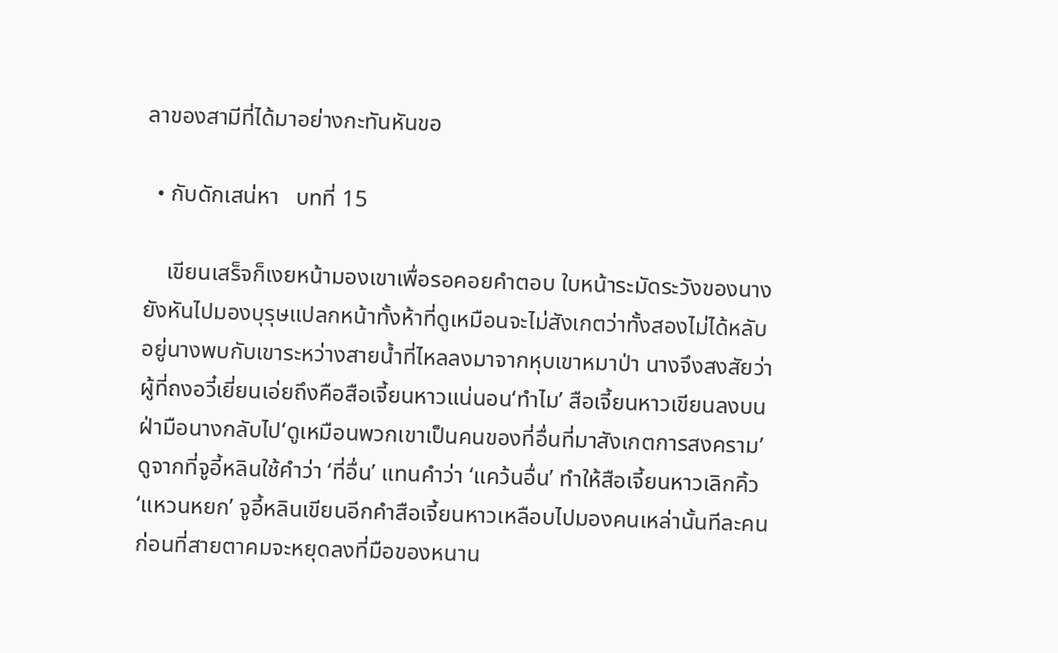ลาของสามีที่ได้มาอย่างกะทันหันขอ

  • กับดักเสน่หา   บทที่ 15

    เขียนเสร็จก็เงยหน้ามองเขาเพื่อรอคอยคำตอบ ใบหน้าระมัดระวังของนางยังหันไปมองบุรุษแปลกหน้าทั้งห้าที่ดูเหมือนจะไม่สังเกตว่าทั้งสองไม่ได้หลับอยู่นางพบกับเขาระหว่างสายน้ำที่ไหลลงมาจากหุบเขาหมาป่า นางจึงสงสัยว่าผู้ที่ถงอวี๋เยี่ยนเอ่ยถึงคือสือเจี้ยนหาวแน่นอน‘ทำไม’ สือเจี้ยนหาวเขียนลงบนฝ่ามือนางกลับไป‘ดูเหมือนพวกเขาเป็นคนของที่อื่นที่มาสังเกตการสงคราม’ดูจากที่จูอี้หลินใช้คำว่า ‘ที่อื่น’ แทนคำว่า ‘แคว้นอื่น’ ทำให้สือเจี้ยนหาวเลิกคิ้ว‘แหวนหยก’ จูอี้หลินเขียนอีกคำสือเจี้ยนหาวเหลือบไปมองคนเหล่านั้นทีละคน ก่อนที่สายตาคมจะหยุดลงที่มือของหนาน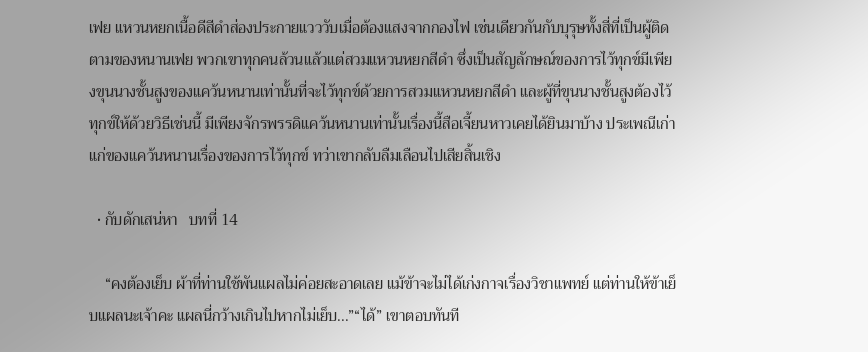เฟย แหวนหยกเนื้อดีสีดำส่องประกายแวววับเมื่อต้องแสงจากกองไฟ เช่นเดียวกันกับบุรุษทั้งสี่ที่เป็นผู้ติดตามของหนานเฟย พวกเขาทุกคนล้วนแล้วแต่สวมแหวนหยกสีดำ ซึ่งเป็นสัญลักษณ์ของการไว้ทุกข์มีเพียงขุนนางชั้นสูงของแคว้นหนานเท่านั้นที่จะไว้ทุกข์ด้วยการสวมแหวนหยกสีดำ และผู้ที่ขุนนางชั้นสูงต้องไว้ทุกข์ให้ด้วยวิธีเช่นนี้ มีเพียงจักรพรรดิแคว้นหนานเท่านั้นเรื่องนี้สือเจี้ยนหาวเคยได้ยินมาบ้าง ประเพณีเก่าแก่ของแคว้นหนานเรื่องของการไว้ทุกข์ ทว่าเขากลับลืมเลือนไปเสียสิ้นเชิง

  • กับดักเสน่หา   บทที่ 14

    “คงต้องเย็บ ผ้าที่ท่านใช้พันแผลไม่ค่อยสะอาดเลย แม้ข้าจะไม่ได้เก่งกาจเรื่องวิชาแพทย์ แต่ท่านให้ข้าเย็บแผลนะเจ้าคะ แผลนี่กว้างเกินไปหากไม่เย็บ...”“ได้” เขาตอบทันที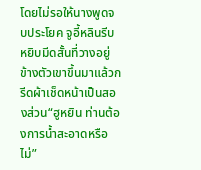โดยไม่รอให้นางพูดจบประโยค จูอี้หลินรีบหยิบมีดสั้นที่วางอยู่ข้างตัวเขาขึ้นมาแล้วกรีดผ้าเช็ดหน้าเป็นสองส่วน“ฮูหยิน ท่านต้องการน้ำสะอาดหรือไม่”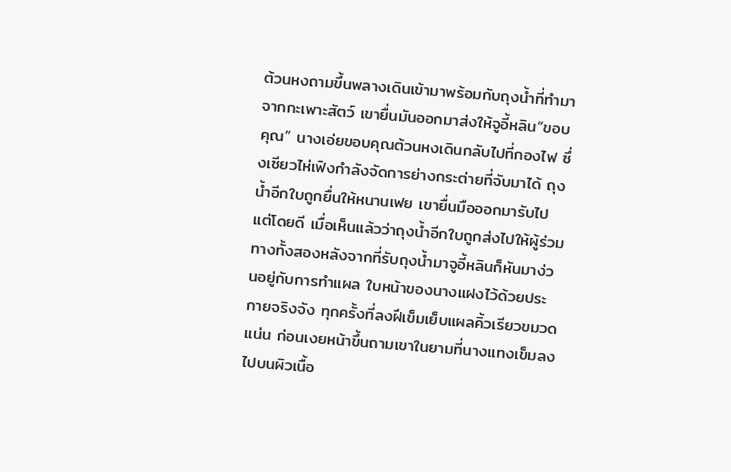ต้วนหงถามขึ้นพลางเดินเข้ามาพร้อมกับถุงน้ำที่ทำมาจากกะเพาะสัตว์ เขายื่นมันออกมาส่งให้จูอี้หลิน“ขอบคุณ” นางเอ่ยขอบคุณต้วนหงเดินกลับไปที่กองไฟ ซึ่งเซียวไห่เฟิงกำลังจัดการย่างกระต่ายที่จับมาได้ ถุงน้ำอีกใบถูกยื่นให้หนานเฟย เขายื่นมือออกมารับไปแต่โดยดี เมื่อเห็นแล้วว่าถุงน้ำอีกใบถูกส่งไปให้ผู้ร่วมทางทั้งสองหลังจากที่รับถุงน้ำมาจูอี้หลินก็หันมาง่วนอยู่กับการทำแผล ใบหน้าของนางแฝงไว้ด้วยประกายจริงจัง ทุกครั้งที่ลงฝีเข็มเย็บแผลคิ้วเรียวขมวดแน่น ก่อนเงยหน้าขึ้นถามเขาในยามที่นางแทงเข็มลงไปบนผิวเนื้อ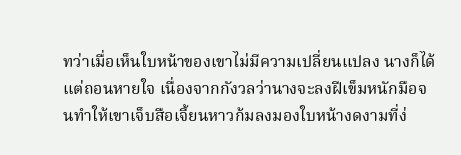ทว่าเมื่อเห็นใบหน้าของเขาไม่มีความเปลี่ยนแปลง นางก็ได้แต่ถอนหายใจ เนื่องจากกังวลว่านางจะลงฝีเข็มหนักมือจนทำให้เขาเจ็บสือเจี้ยนหาวก้มลงมองใบหน้างดงามที่ง่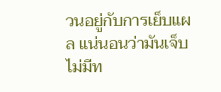วนอยู่กับการเย็บแผล แน่นอนว่ามันเจ็บ ไม่มีท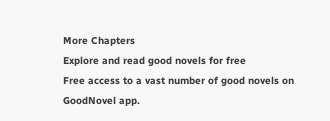More Chapters
Explore and read good novels for free
Free access to a vast number of good novels on GoodNovel app.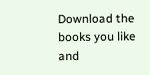Download the books you like and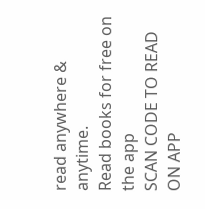read anywhere & anytime.
Read books for free on the app
SCAN CODE TO READ ON APP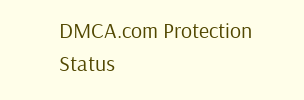DMCA.com Protection Status